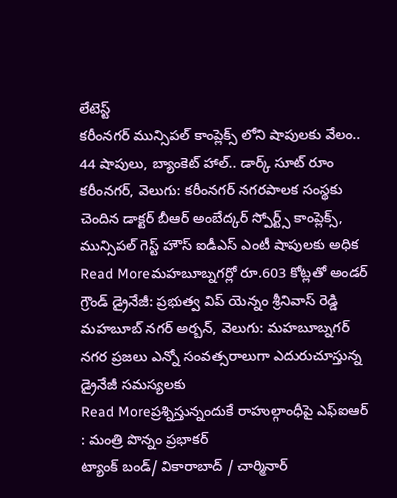లేటెస్ట్
కరీంనగర్ మున్సిపల్ కాంప్లెక్స్ లోని షాపులకు వేలం.. 44 షాపులు, బ్యాంకెట్ హాల్.. డార్క్ సూట్ రూం
కరీంనగర్, వెలుగు: కరీంనగర్ నగరపాలక సంస్థకు చెందిన డాక్టర్ బీఆర్ అంబేద్కర్ స్పోర్ట్స్ కాంప్లెక్స్, మున్సిపల్ గెస్ట్ హౌస్ ఐడీఎస్ ఎంటీ షాపులకు అధిక
Read Moreమహబూబ్నగర్లో రూ.603 కోట్లతో అండర్ గ్రౌండ్ డ్రైనేజీ: ప్రభుత్వ విప్ యెన్నం శ్రీనివాస్ రెడ్డి
మహబూబ్ నగర్ అర్బన్, వెలుగు: మహబూబ్నగర్ నగర ప్రజలు ఎన్నో సంవత్సరాలుగా ఎదురుచూస్తున్న డ్రైనేజీ సమస్యలకు
Read Moreప్రశ్నిస్తున్నందుకే రాహుల్గాంధీపై ఎఫ్ఐఆర్ : మంత్రి పొన్నం ప్రభాకర్
ట్యాంక్ బండ్/ వికారాబాద్ / చార్మినార్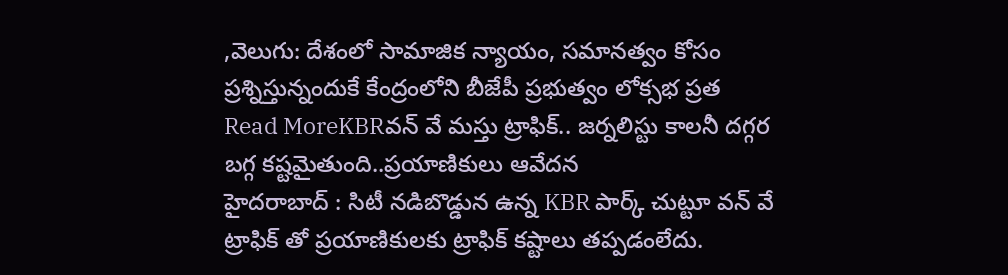,వెలుగు: దేశంలో సామాజిక న్యాయం, సమానత్వం కోసం ప్రశ్నిస్తున్నందుకే కేంద్రంలోని బీజేపీ ప్రభుత్వం లోక్సభ ప్రత
Read MoreKBRవన్ వే మస్తు ట్రాఫిక్.. జర్నలిస్టు కాలనీ దగ్గర బగ్గ కష్టమైతుంది..ప్రయాణికులు ఆవేదన
హైదరాబాద్ : సిటీ నడిబొడ్డున ఉన్న KBR పార్క్ చుట్టూ వన్ వే ట్రాఫిక్ తో ప్రయాణికులకు ట్రాఫిక్ కష్టాలు తప్పడంలేదు.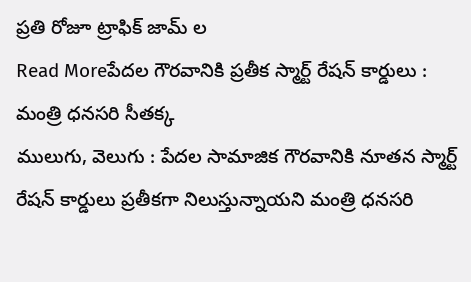ప్రతి రోజూ ట్రాఫిక్ జామ్ ల
Read Moreపేదల గౌరవానికి ప్రతీక స్మార్ట్ రేషన్ కార్డులు : మంత్రి ధనసరి సీతక్క
ములుగు, వెలుగు : పేదల సామాజిక గౌరవానికి నూతన స్మార్ట్ రేషన్ కార్డులు ప్రతీకగా నిలుస్తున్నాయని మంత్రి ధనసరి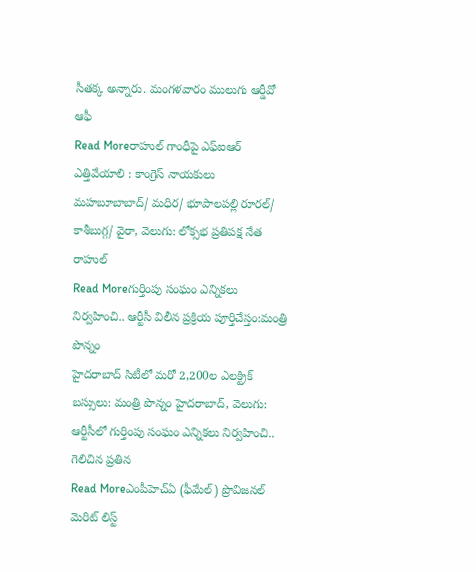సీతక్క అన్నారు. మంగళవారం ములుగు ఆర్డీవో ఆఫీ
Read Moreరాహుల్ గాంధీపై ఎఫ్ఐఆర్ ఎత్తివేయాలి : కాంగ్రెస్ నాయకులు
మహబూబాబాద్/ మధిర/ భూపాలపల్లి రూరల్/ కాశీబుగ్గ/ వైరా, వెలుగు: లోక్సభ ప్రతిపక్ష నేత రాహుల్
Read Moreగుర్తింపు సంఘం ఎన్నికలు నిర్వహించి.. ఆర్టీసీ విలీన ప్రక్రియ పూర్తిచేస్తం:మంత్రి పొన్నం
హైదరాబాద్ సిటీలో మరో 2,200ల ఎలక్ట్రిక్ బస్సులు: మంత్రి పొన్నం హైదరాబాద్, వెలుగు: ఆర్టీసీలో గుర్తింపు సంఘం ఎన్నికలు నిర్వహించి.. గెలిచిన ప్రతిన
Read Moreఎంపీహెచ్ఏ (ఫీమేల్) ప్రొవిజనల్ మెరిట్ లిస్ట్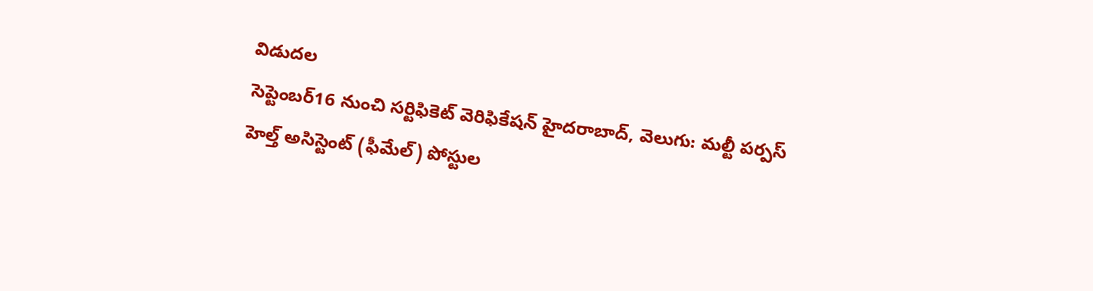విడుదల
సెప్టెంబర్16 నుంచి సర్టిఫికెట్ వెరిఫికేషన్ హైదరాబాద్, వెలుగు: మల్టీ పర్పస్ హెల్త్ అసిస్టెంట్ (ఫీమేల్) పోస్టుల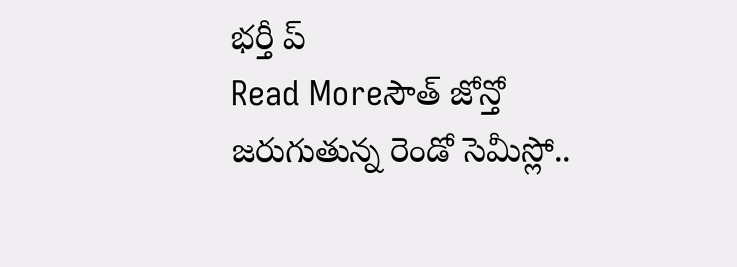భర్తీ ప్
Read Moreసౌత్ జోన్తో జరుగుతున్న రెండో సెమీస్లో..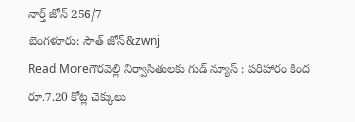నార్త్ జోన్ 256/7
బెంగళూరు: సౌత్ జోన్&zwnj
Read Moreగౌరవెల్లి నిర్వాసితులకు గుడ్ న్యూస్ : పరిహారం కింద రూ.7.20 కోట్ల చెక్కులు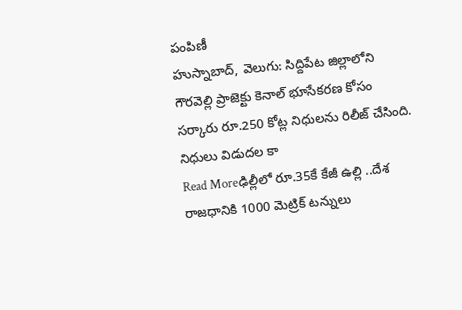పంపిణీ
హుస్నాబాద్, వెలుగు: సిద్దిపేట జిల్లాలోని గౌరవెల్లి ప్రాజెక్టు కెనాల్ భూసేకరణ కోసం సర్కారు రూ.250 కోట్ల నిధులను రిలీజ్ చేసింది. నిధులు విడుదల కా
Read Moreఢిల్లీలో రూ.35కే కేజీ ఉల్లి ..దేశ రాజధానికి 1000 మెట్రిక్ టన్నులు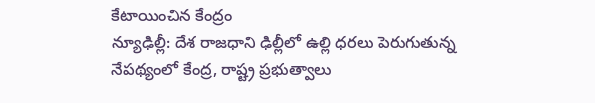కేటాయించిన కేంద్రం
న్యూఢిల్లీ: దేశ రాజధాని ఢిల్లీలో ఉల్లి ధరలు పెరుగుతున్న నేపథ్యంలో కేంద్ర, రాష్ట్ర ప్రభుత్వాలు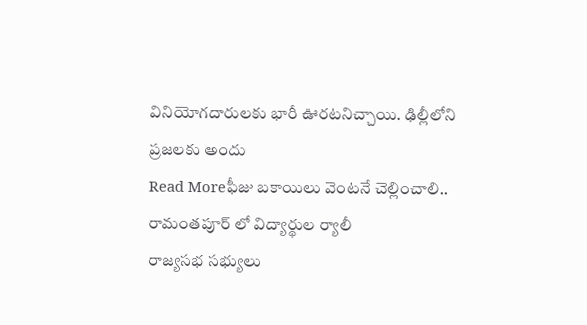వినియోగదారులకు భారీ ఊరటనిచ్చాయి. ఢిల్లీలోని ప్రజలకు అందు
Read Moreఫీజు బకాయిలు వెంటనే చెల్లించాలి.. రామంతపూర్ లో విద్యార్థుల ర్యాలీ
రాజ్యసభ సభ్యులు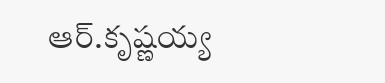ఆర్.కృష్ణయ్య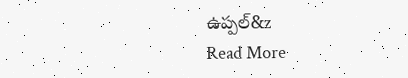ఉప్పల్&z
Read More